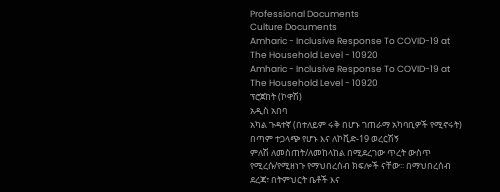Professional Documents
Culture Documents
Amharic - Inclusive Response To COVID-19 at The Household Level - 10920
Amharic - Inclusive Response To COVID-19 at The Household Level - 10920
ፕሮጀከት (ኮዋሽ)
አዲስ አበባ
አካል ጉዳተኛ (በተለይም ሩቅ በሆኑ ገጠራማ አካባቢዎች የሚኖሩት) በጣም ተጋላጭ የሆኑ እና ለኮቪድ-19 ወረርሽኝ
ምለሽ ለመስጠት/ለመከላከል በሚደረገው ጥረት ውስጥ የሚረሱ/የሚዘነጉ የማህበረሰብ ክፍሎች ናቸው፡፡ በማህበረሰብ
ደረጃ፣ በትምህርት ቤቶች እና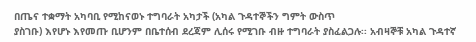በጤና ተቋማት አካባቢ የሚከናወኑ ተግባራት አካታች (አካል ጉዳተኞችን ግምት ውስጥ
ያስገቡ) እየሆኑ እየመጡ ቢሆንም በቤተሰብ ደረጃም ሊሰሩ የሚገቡ ብዙ ተግባራት ያስፈልጋሉ፡፡ አብዛኞቹ አካል ጉዳተኛ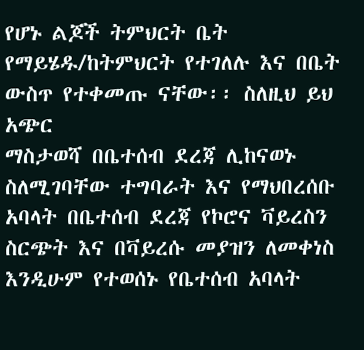የሆኑ ልጆች ትምህርት ቤት የማይሄዱ/ከትምህርት የተገለሉ እና በቤት ውስጥ የተቀመጡ ናቸው፡፡ ስለዚህ ይህ አጭር
ማስታወሻ በቤተሰብ ደረጃ ሊከናወኑ ስለሚገባቸው ተግባራት እና የማህበረሰቡ አባላት በቤተሰብ ደረጃ የኮሮና ቫይረስን
ስርጭት እና በቫይረሱ መያዝን ለመቀነስ እንዲሁም የተወሰኑ የቤተሰብ አባላት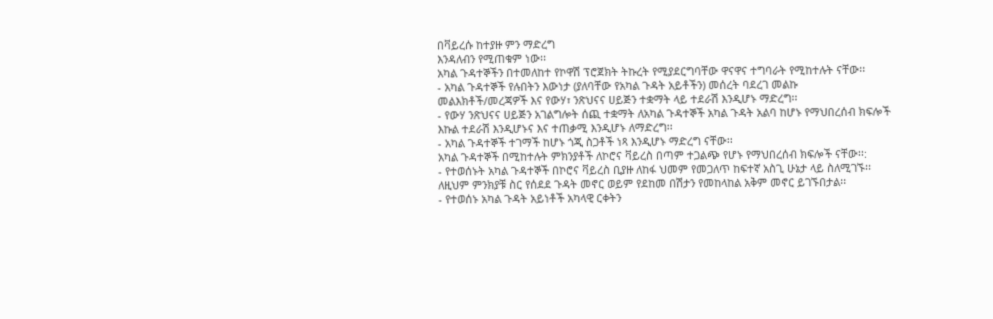በቫይረሱ ከተያዙ ምን ማድረግ
እንዳለብን የሚጠቁም ነው፡፡
አካል ጉዳተኞችን በተመለከተ የኮዋሽ ፕሮጀክት ትኩረት የሚያደርግባቸው ዋናዋና ተግባራት የሚከተሉት ናቸው፡፡
- አካል ጉዳተኞች የሉበትን እውነታ (ያለባቸው የአካል ጉዳት አይቶችን) መሰረት ባደረገ መልኩ
መልእክቶች/መረጃዎች እና የውሃ፣ ንጽህናና ሀይጅን ተቋማት ላይ ተደራሽ እንዲሆኑ ማድረግ፡፡
- የውሃ ንጽህናና ሀይጅን አገልግሎት ሰጪ ተቋማት ለአካል ጉዳተኞች አካል ጉዳት አልባ ከሆኑ የማህበረሰብ ክፍሎች
እኩል ተደራሽ እንዲሆኑና እና ተጠቃሚ እንዲሆኑ ለማድረግ፡፡
- አካል ጉዳተኞች ተገማች ከሆኑ ጎጂ ስጋቶች ነጻ እንዲሆኑ ማድረግ ናቸው፡፡
አካል ጉዳተኞች በሚከተሉት ምክንያቶች ለኮሮና ቫይረስ በጣም ተጋልጭ የሆኑ የማህበረሰብ ክፍሎች ናቸው፡፡:
- የተወሰኑት አካል ጉዳተኞች በኮሮና ቫይረስ ቢያዙ ለከፋ ህመም የመጋለጥ ከፍተኛ አስጊ ሁኔታ ላይ ስለሚገኙ፡፡
ለዚህም ምንክያቹ ስር የሰደደ ጉዳት መኖር ወይም የደከመ በሽታን የመከላከል አቅም መኖር ይገኙበታል፡፡
- የተወሰኑ አካል ጉዳት አይነቶች አካላዊ ርቀትን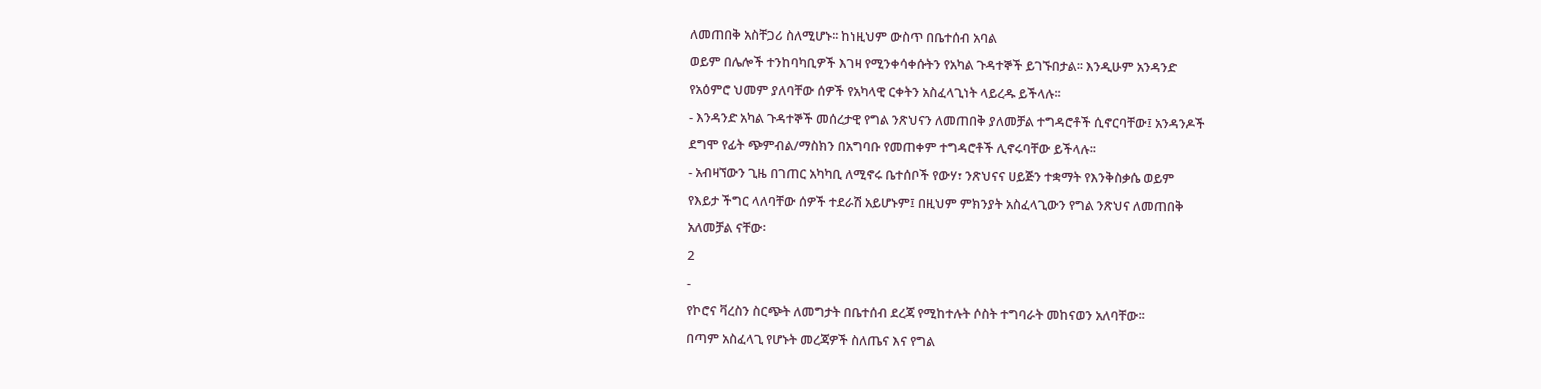ለመጠበቅ አስቸጋሪ ስለሚሆኑ፡፡ ከነዚህም ውስጥ በቤተሰብ አባል
ወይም በሌሎች ተንከባካቢዎች እገዛ የሚንቀሳቀሱትን የአካል ጉዳተኞች ይገኙበታል፡፡ እንዲሁም አንዳንድ
የአዕምሮ ህመም ያለባቸው ሰዎች የአካላዊ ርቀትን አስፈላጊነት ላይረዱ ይችላሉ፡፡
- እንዳንድ አካል ጉዳተኞች መሰረታዊ የግል ንጽህናን ለመጠበቅ ያለመቻል ተግዳሮቶች ሲኖርባቸው፤ አንዳንዶች
ደግሞ የፊት ጭምብል/ማስክን በአግባቡ የመጠቀም ተግዳሮቶች ሊኖሩባቸው ይችላሉ፡፡
- አብዛኘውን ጊዜ በገጠር አካካቢ ለሚኖሩ ቤተሰቦች የውሃ፣ ንጽህናና ሀይጅን ተቋማት የእንቅስቃሴ ወይም
የእይታ ችግር ላለባቸው ሰዎች ተደራሽ አይሆኑም፤ በዚህም ምክንያት አስፈላጊውን የግል ንጽህና ለመጠበቅ
አለመቻል ናቸው፡
2
-
የኮሮና ቫረስን ስርጭት ለመግታት በቤተሰብ ደረጃ የሚከተሉት ሶስት ተግባራት መከናወን አለባቸው፡፡
በጣም አስፈላጊ የሆኑት መረጃዎች ስለጤና እና የግል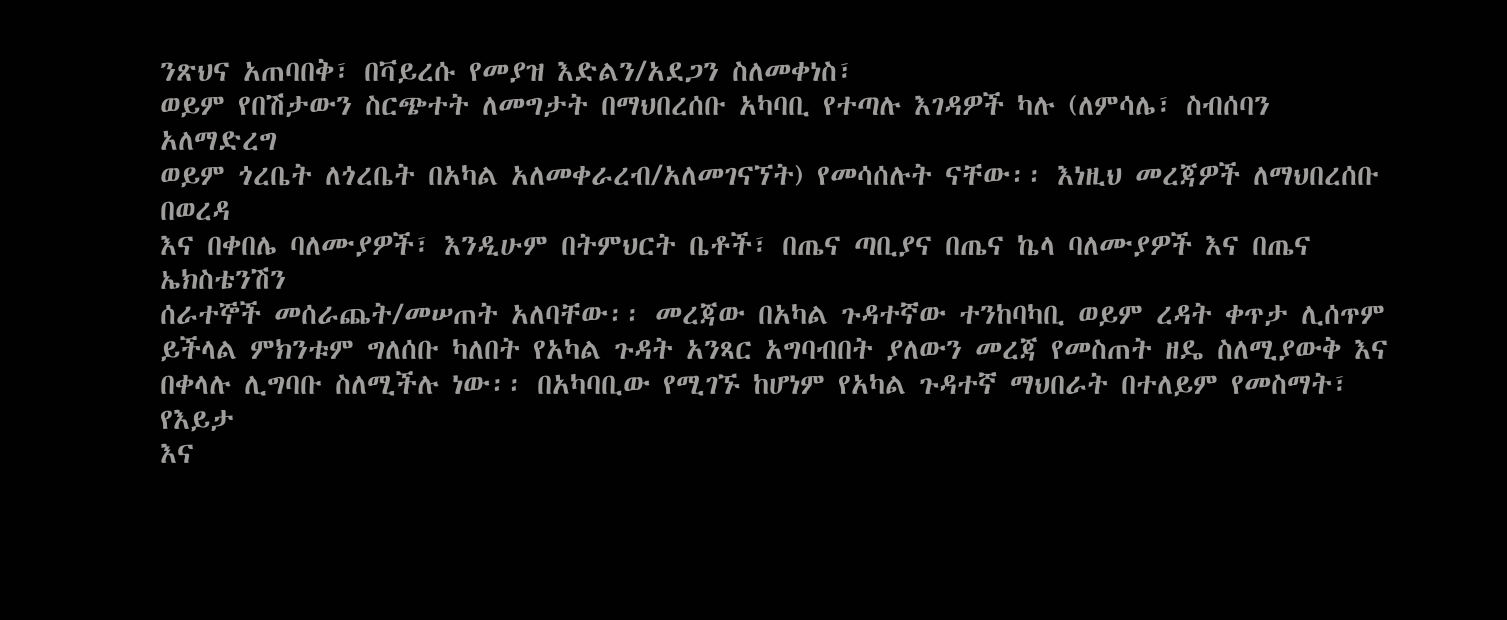ንጽህና አጠባበቅ፣ በቫይረሱ የመያዝ እድልን/አደጋን ስለመቀነስ፣
ወይም የበሽታውን ስርጭተት ለመግታት በማህበረሰቡ አካባቢ የተጣሉ እገዳዎች ካሉ (ለምሳሌ፣ ስብሰባን አለማድረግ
ወይም ጎረቤት ለጎረቤት በአካል አለመቀራረብ/አለመገናኘት) የመሳሰሉት ናቸው፡፡ እነዚህ መረጃዎች ለማህበረሰቡ በወረዳ
እና በቀበሌ ባለሙያዎች፣ እንዲሁም በትምህርት ቤቶች፣ በጤና ጣቢያና በጤና ኬላ ባለሙያዎች እና በጤና ኤክስቴንሽን
ሰራተኞች መሰራጨት/መሠጠት አለባቸው፡፡ መረጃው በአካል ጉዳተኛው ተንከባካቢ ወይም ረዳት ቀጥታ ሊሰጥም
ይችላል ምክንቱም ግለሰቡ ካለበት የአካል ጉዳት አንጻር አግባብበት ያለውን መረጃ የመስጠት ዘዴ ስለሚያውቅ እና
በቀላሉ ሊግባቡ ስለሚችሉ ነው፡፡ በአካባቢው የሚገኙ ከሆነም የአካል ጉዳተኛ ማህበራት በተለይም የመስማት፣ የእይታ
እና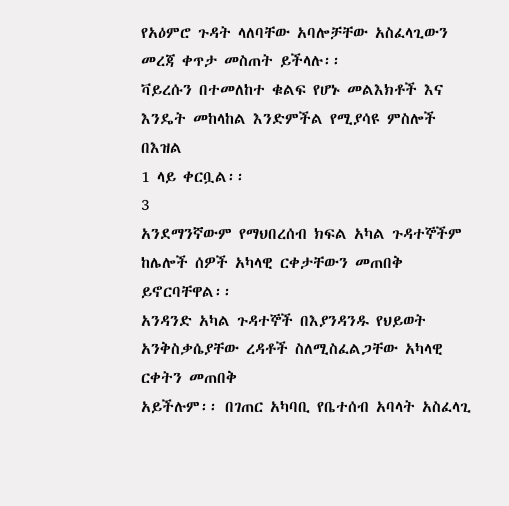የአዕምሮ ጉዳት ላለባቸው አባሎቻቸው አስፈላጊውን መረጃ ቀጥታ መስጠት ይችላሉ፡፡
ቫይረሱን በተመለከተ ቁልፍ የሆኑ መልእክቶች እና እንዴት መከላከል እንድምችል የሚያሳዩ ምስሎች በእዝል
1 ላይ ቀርቧል፡፡
3
አንደማንኛውም የማህበረሰብ ክፍል አካል ጉዳተኞችም ከሌሎች ሰዎች አካላዊ ርቀታቸውን መጠበቅ ይኖርባቸዋል፡፡
አንዳንድ አካል ጉዳተኞች በእያንዳንዱ የህይወት አንቅስቃሴያቸው ረዳቶች ስለሚስፈልጋቸው አካላዊ ርቀትን መጠበቅ
አይችሉም፡፡ በገጠር አካባቢ የቤተሰብ አባላት አስፈላጊ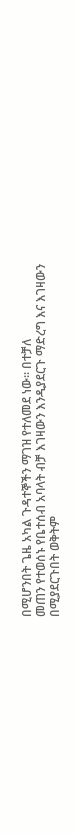በሚሆንበት ጌዜ አካል ጉዳተኞችን ማገዝ የተለመደ ነው፡፡ በተቻለ
መጠን የተወሰኑ የቤተሰብ አባላት ብቻ እገዛውን እንዲያደርጉ ማድረግ እና እገዛውን በሚያደርጉበት ወቅትም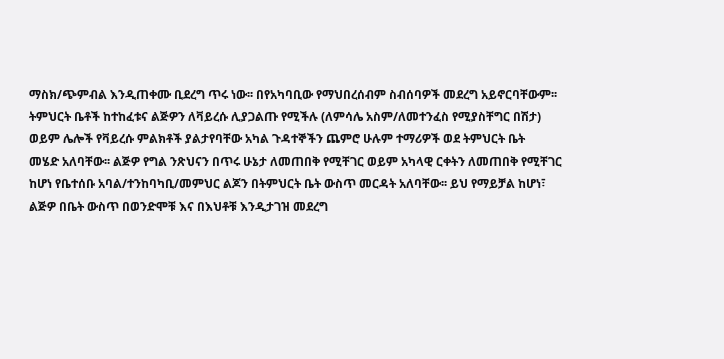ማስክ/ጭምብል እንዲጠቀሙ ቢደረግ ጥሩ ነው፡፡ በየአካባቢው የማህበረሰብም ስብሰባዎች መደረግ አይኖርባቸውም፡፡
ትምህርት ቤቶች ከተከፈቱና ልጅዎን ለቫይረሱ ሊያጋልጡ የሚችሉ (ለምሳሌ አስም/ለመተንፈስ የሚያስቸግር በሽታ)
ወይም ሌሎች የቫይረሱ ምልክቶች ያልታየባቸው አካል ጉዳተኞችን ጨምሮ ሁሉም ተማሪዎች ወደ ትምህርት ቤት
መሄድ አለባቸው፡፡ ልጅዎ የግል ንጽህናን በጥሩ ሁኔታ ለመጠበቅ የሚቸገር ወይም አካላዊ ርቀትን ለመጠበቅ የሚቸገር
ከሆነ የቤተሰቡ አባል/ተንከባካቢ/መምህር ልጆን በትምህርት ቤት ውስጥ መርዳት አለባቸው፡፡ ይህ የማይቻል ከሆነ፣
ልጅዎ በቤት ውስጥ በወንድሞቹ እና በእህቶቹ እንዲታገዝ መደረግ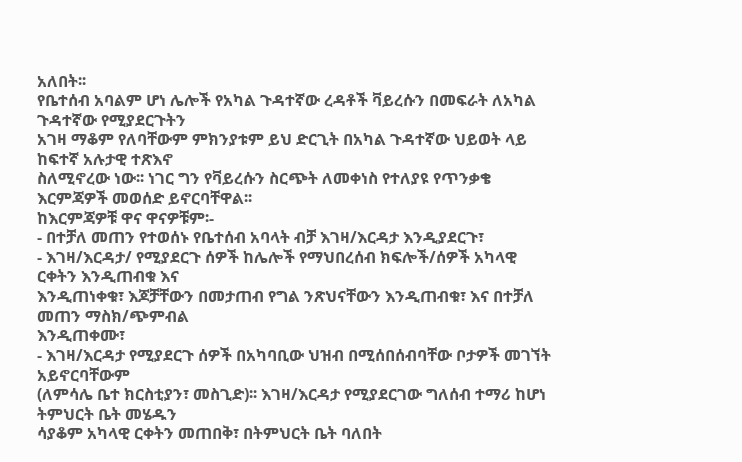አለበት፡፡
የቤተሰብ አባልም ሆነ ሌሎች የአካል ጉዳተኛው ረዳቶች ቫይረሱን በመፍራት ለአካል ጉዳተኛው የሚያደርጉትን
አገዛ ማቆም የለባቸውም ምክንያቱም ይህ ድርጊት በአካል ጉዳተኛው ህይወት ላይ ከፍተኛ አሉታዊ ተጽእኖ
ስለሚኖረው ነው፡፡ ነገር ግን የቫይረሱን ስርጭት ለመቀነስ የተለያዩ የጥንቃቄ እርምጃዎች መወሰድ ይኖርባቸዋል፡፡
ከእርምጃዎቹ ዋና ዋናዎቹም፡-
- በተቻለ መጠን የተወሰኑ የቤተሰብ አባላት ብቻ እገዛ/እርዳታ እንዲያደርጉ፣
- እገዛ/እርዳታ/ የሚያደርጉ ሰዎች ከሌሎች የማህበረሰብ ክፍሎች/ሰዎች አካላዊ ርቀትን እንዲጠብቁ እና
እንዲጠነቀቁ፣ እጆቻቸውን በመታጠብ የግል ንጽህናቸውን እንዲጠብቁ፣ እና በተቻለ መጠን ማስክ/ጭምብል
እንዲጠቀሙ፣
- እገዛ/እርዳታ የሚያደርጉ ሰዎች በአካባቢው ህዝብ በሚሰበሰብባቸው ቦታዎች መገኘት አይኖርባቸውም
(ለምሳሌ ቤተ ክርስቲያን፣ መስጊድ)፡፡ እገዛ/እርዳታ የሚያደርገው ግለሰብ ተማሪ ከሆነ ትምህርት ቤት መሄዱን
ሳያቆም አካላዊ ርቀትን መጠበቅ፣ በትምህርት ቤት ባለበት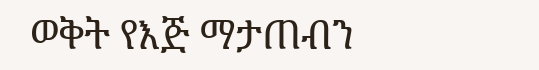ወቅት የእጅ ማታጠብን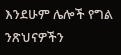እንደሁም ሌሎች የግል
ንጽህናዎችን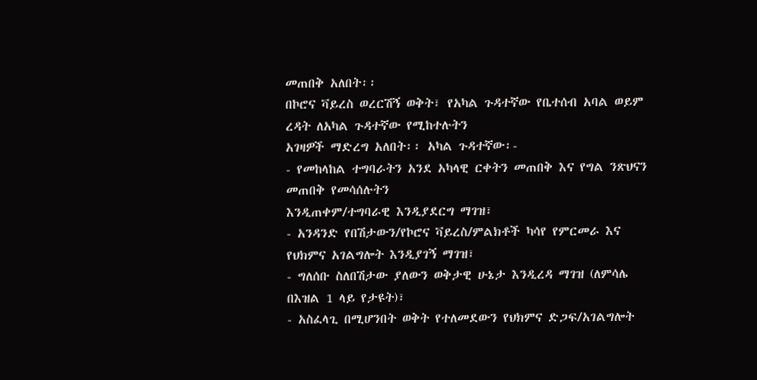መጠበቅ አለበት፡፡
በኮሮና ቫይረስ ወረርሽኝ ወቅት፣ የአካል ጉዳተኛው የቤተሰብ አባል ወይም ረዳት ለአካል ጉዳተኛው የሚከተሉትን
አገዛዎች ማድረግ አለበት፡፡ አካል ጉዳተኛው፡-
- የመከላከል ተግባራትን አንደ አካላዊ ርቀትን መጠበቅ እና የግል ንጽህናን መጠበቅ የመሳሰሉትን
እንዲጠቀም/ተግባራዊ እንዲያደርግ ማገዝ፣
- አንዳንድ የበሽታውን/የኮሮና ቫይረስ/ምልክቶች ካሳየ የምርመራ እና የህክምና አገልግሎት እንዲያገኝ ማገዝ፣
- ግለሰቡ ስለበሽታው ያለውን ወቅታዊ ሁኔታ እንዲረዳ ማገዝ (ለምሳሌ በእዝል 1 ላይ የታዩት)፣
- አስፈላጊ በሚሆንበት ወቅት የተለመደውን የህክምና ድጋፍ/አገልግሎት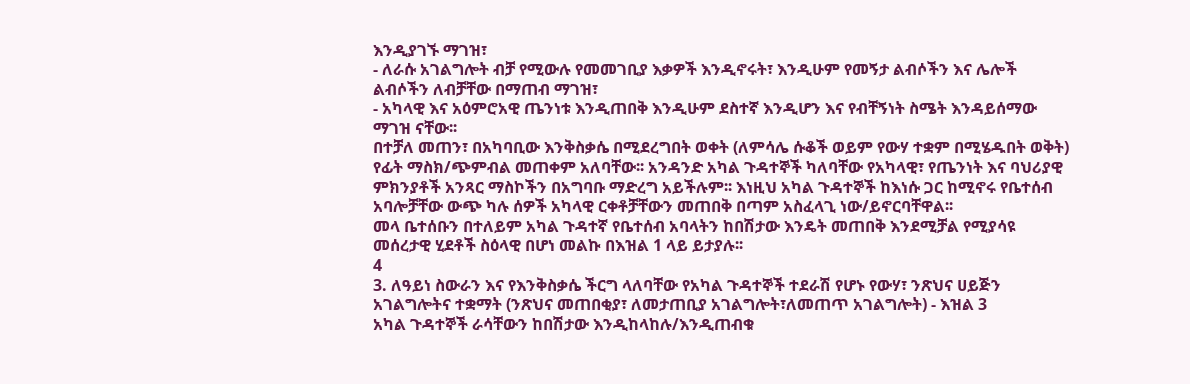እንዲያገኙ ማገዝ፣
- ለራሱ አገልግሎት ብቻ የሚውሉ የመመገቢያ እቃዎች እንዲኖሩት፣ እንዲሁም የመኝታ ልብሶችን እና ሌሎች
ልብሶችን ለብቻቸው በማጠብ ማገዝ፣
- አካላዊ እና አዕምሮአዊ ጤንነቱ እንዲጠበቅ እንዲሁም ደስተኛ እንዲሆን እና የብቸኝነት ስሜት እንዳይሰማው
ማገዝ ናቸው፡፡
በተቻለ መጠን፣ በአካባቢው እንቅስቃሴ በሚደረግበት ወቀት (ለምሳሌ ሱቆች ወይም የውሃ ተቋም በሚሄዱበት ወቅት)
የፊት ማስክ/ጭምብል መጠቀም አለባቸው፡፡ አንዳንድ አካል ጉዳተኞች ካለባቸው የአካላዊ፣ የጤንነት እና ባህሪያዊ
ምክንያቶች አንጻር ማስኮችን በአግባቡ ማድረግ አይችሉም፡፡ እነዚህ አካል ጉዳተኞች ከእነሱ ጋር ከሚኖሩ የቤተሰብ
አባሎቻቸው ውጭ ካሉ ሰዎች አካላዊ ርቀቶቻቸውን መጠበቅ በጣም አስፈላጊ ነው/ይኖርባቸዋል፡፡
መላ ቤተሰቡን በተለይም አካል ጉዳተኛ የቤተሰብ አባላትን ከበሽታው እንዴት መጠበቅ እንደሚቻል የሚያሳዩ
መሰረታዊ ሂደቶች ስዕላዊ በሆነ መልኩ በእዝል 1 ላይ ይታያሉ፡፡
4
3. ለዓይነ ስውራን እና የእንቅስቃሴ ችርግ ላለባቸው የአካል ጉዳተኞች ተደራሽ የሆኑ የውሃ፣ ንጽህና ሀይጅን
አገልግሎትና ተቋማት (ንጽህና መጠበቂያ፣ ለመታጠቢያ አገልግሎት፣ለመጠጥ አገልግሎት) - እዝል 3
አካል ጉዳተኞች ራሳቸውን ከበሽታው እንዲከላከሉ/እንዲጠብቁ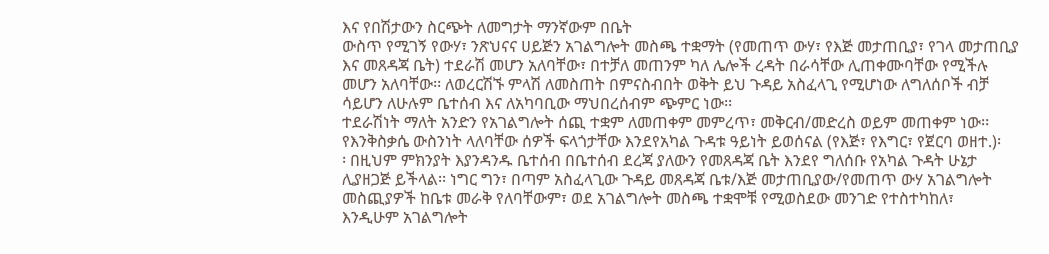እና የበሽታውን ስርጭት ለመግታት ማንኛውም በቤት
ውስጥ የሚገኝ የውሃ፣ ንጽህናና ሀይጅን አገልግሎት መስጫ ተቋማት (የመጠጥ ውሃ፣ የእጅ መታጠቢያ፣ የገላ መታጠቢያ
እና መጸዳጃ ቤት) ተደራሽ መሆን አለባቸው፣ በተቻለ መጠንም ካለ ሌሎች ረዳት በራሳቸው ሊጠቀሙባቸው የሚችሉ
መሆን አለባቸው፡፡ ለወረርሽኙ ምላሽ ለመስጠት በምናስብበት ወቅት ይህ ጉዳይ አስፈላጊ የሚሆነው ለግለሰቦች ብቻ
ሳይሆን ለሁሉም ቤተሰብ እና ለአካባቢው ማህበረሰብም ጭምር ነው፡፡
ተደራሽነት ማለት አንድን የአገልግሎት ሰጪ ተቋም ለመጠቀም መምረጥ፣ መቅርብ/መድረስ ወይም መጠቀም ነው፡፡
የእንቅስቃሴ ውስንነት ላለባቸው ሰዎች ፍላጎታቸው እንደየአካል ጉዳቱ ዓይነት ይወሰናል (የእጅ፣ የእግር፣ የጀርባ ወዘተ.)፡
፡ በዚህም ምክንያት እያንዳንዱ ቤተሰብ በቤተሰብ ደረጃ ያለውን የመጸዳጃ ቤት እንደየ ግለሰቡ የአካል ጉዳት ሁኔታ
ሊያዘጋጅ ይችላል፡፡ ነግር ግን፣ በጣም አስፈላጊው ጉዳይ መጸዳጃ ቤቱ/እጅ መታጠቢያው/የመጠጥ ውሃ አገልግሎት
መስጪያዎች ከቤቱ መራቅ የለባቸውም፣ ወደ አገልግሎት መስጫ ተቋሞቹ የሚወስደው መንገድ የተስተካከለ፣
እንዲሁም አገልግሎት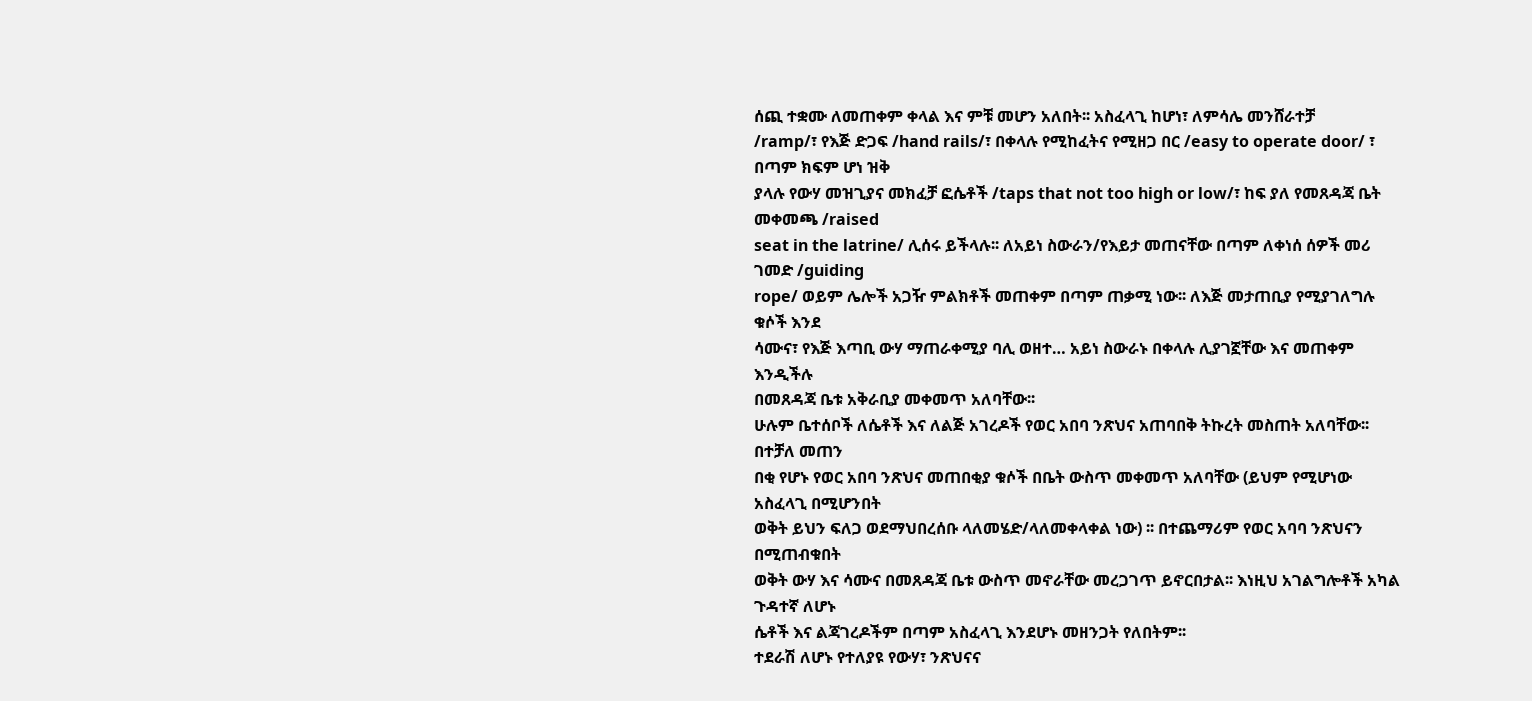ሰጪ ተቋሙ ለመጠቀም ቀላል እና ምቹ መሆን አለበት፡፡ አስፈላጊ ከሆነ፣ ለምሳሌ መንሸራተቻ
/ramp/፣ የእጅ ድጋፍ /hand rails/፣ በቀላሉ የሚከፈትና የሚዘጋ በር /easy to operate door/ ፣ በጣም ክፍም ሆነ ዝቅ
ያላሉ የውሃ መዝጊያና መክፈቻ ፎሴቶች /taps that not too high or low/፣ ከፍ ያለ የመጸዳጃ ቤት መቀመጫ /raised
seat in the latrine/ ሊሰሩ ይችላሉ፡፡ ለአይነ ስውራን/የእይታ መጠናቸው በጣም ለቀነሰ ሰዎች መሪ ገመድ /guiding
rope/ ወይም ሌሎች አጋዥ ምልክቶች መጠቀም በጣም ጠቃሚ ነው፡፡ ለእጅ መታጠቢያ የሚያገለግሉ ቁሶች እንደ
ሳሙና፣ የእጅ እጣቢ ውሃ ማጠራቀሚያ ባሊ ወዘተ… አይነ ስውራኑ በቀላሉ ሊያገኟቸው እና መጠቀም እንዲችሉ
በመጸዳጃ ቤቱ አቅራቢያ መቀመጥ አለባቸው፡፡
ሁሉም ቤተሰቦች ለሴቶች እና ለልጅ አገረዶች የወር አበባ ንጽህና አጠባበቅ ትኩረት መስጠት አለባቸው፡፡ በተቻለ መጠን
በቂ የሆኑ የወር አበባ ንጽህና መጠበቂያ ቁሶች በቤት ውስጥ መቀመጥ አለባቸው (ይህም የሚሆነው አስፈላጊ በሚሆንበት
ወቅት ይህን ፍለጋ ወደማህበረሰቡ ላለመሄድ/ላለመቀላቀል ነው) ፡፡ በተጨማሪም የወር አባባ ንጽህናን በሚጠብቁበት
ወቅት ውሃ እና ሳሙና በመጸዳጃ ቤቱ ውስጥ መኖራቸው መረጋገጥ ይኖርበታል፡፡ እነዚህ አገልግሎቶች አካል ጉዳተኛ ለሆኑ
ሴቶች እና ልጃገረዶችም በጣም አስፈላጊ እንደሆኑ መዘንጋት የለበትም፡፡
ተደራሽ ለሆኑ የተለያዩ የውሃ፣ ንጽህናና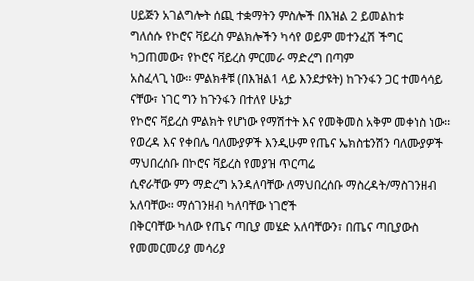ሀይጅን አገልግሎት ሰጪ ተቋማትን ምስሎች በእዝል 2 ይመልከቱ
ግለሰሱ የኮሮና ቫይረስ ምልክሎችን ካሳየ ወይም መተንፈሽ ችግር ካጋጠመው፣ የኮሮና ቫይረስ ምርመራ ማድረግ በጣም
አስፈላጊ ነው፡፡ ምልክቶቹ (በእዝል1 ላይ እንደታዩት) ከጉንፋን ጋር ተመሳሳይ ናቸው፣ ነገር ግን ከጉንፋን በተለየ ሁኔታ
የኮሮና ቫይረስ ምልክት የሆነው የማሽተት እና የመቅመስ አቅም መቀነስ ነው፡፡
የወረዳ እና የቀበሌ ባለሙያዎች እንዲሁም የጤና ኤክስቴንሽን ባለሙያዎች ማህበረሰቡ በኮሮና ቫይረስ የመያዝ ጥርጣሬ
ሲኖራቸው ምን ማድረግ አንዳለባቸው ለማህበረሰቡ ማስረዳት/ማስገንዘብ አለባቸው፡፡ ማሰገንዘብ ካለባቸው ነገሮች
በቅርባቸው ካለው የጤና ጣቢያ መሄድ አለባቸውን፣ በጤና ጣቢያውስ የመመርመሪያ መሳሪያ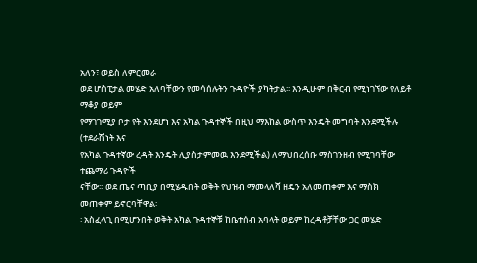አለን፣ ወይስ ለምርመራ
ወደ ሆስፒታል መሄድ አለባቸውን የመሳሰሉትን ጉዳዮች ያካትታል፡፡ እንዲሁም በቅርብ የሚነገኘው የለይቶ ማቆያ ወይም
የማገገሚያ ቦታ የት እንደሆነ እና አካል ጉዳተኞች በዚህ ማእከል ውስጥ እንዴት መግባት እንደሚችሉ (ተደራሽነት እና
የአካል ጉዳተኛው ረዳት እንዴት ሊያስታምመዉ እንደሚችል) ለማህበረሰቡ ማስገንዘብ የሚገባቸው ተጨማሪ ጉዳዮች
ናቸው፡፡ ወደ ጤና ጣቢያ በሚሄዱበት ወቅት የህዝብ ማመላለሻ ዘዴን አለመጠቀም እና ማስክ መጠቀም ይኖርባቸዋል፡
፡ አስፈላጊ በሚሆንበት ወቅት አካል ጉዳተኞቹ ከቤተሰብ አባላት ወይም ከረዳቶቻቸው ጋር መሄድ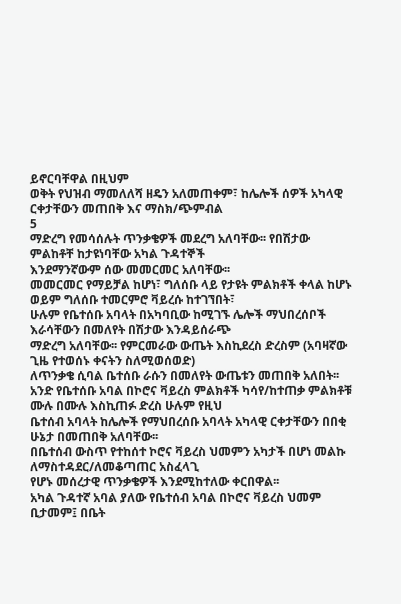ይኖርባቸዋል በዚህም
ወቅት የህዝብ ማመለለሻ ዘዴን አለመጠቀም፣ ከሌሎች ሰዎች አካላዊ ርቀታቸውን መጠበቅ እና ማስክ/ጭምብል
5
ማድረግ የመሳሰሉት ጥንቃቄዎች መደረግ አለባቸው፡፡ የበሽታው ምልከቶቸ ከታዩነባቸው አካል ጉዳተኞች
እንደማንኛውም ሰው መመርመር አለባቸው፡፡
መመርመር የማይቻል ከሆነ፣ ግለሰቡ ላይ የታዩት ምልክቶች ቀላል ከሆኑ ወይም ግለሰቡ ተመርምሮ ቫይረሱ ከተገኘበት፣
ሁሉም የቤተሰቡ አባላት በአካባቢው ከሚገኙ ሌሎች ማህበረሰቦች እራሳቸውን በመለየት በሽታው እንዳይሰራጭ
ማድረግ አለባቸው፡፡ የምርመራው ውጤት እስኪደረስ ድረስም (አባዛኛው ጊዜ የተወሰኑ ቀናትን ስለሚወሰወድ)
ለጥንቃቄ ሲባል ቤተሰቡ ራሱን በመለየት ውጤቱን መጠበቅ አለበት፡፡
አንድ የቤተሰቡ አባል በኮሮና ቫይረስ ምልክቶች ካሳየ/ከተጠቃ ምልክቶቹ ሙሉ በሙሉ እስኪጠፉ ድረስ ሁሉም የዚህ
ቤተሰብ አባላት ከሌሎች የማህበረሰቡ አባላት አካላዊ ርቀታቸውን በበቂ ሁኔታ በመጠበቅ አለባቸው፡፡
በቤተሰብ ውስጥ የተከሰተ ኮሮና ቫይረስ ህመምን አካታች በሆነ መልኩ ለማስተዳደር/ለመቆጣጠር አስፈላጊ
የሆኑ መሰረታዊ ጥንቃቄዎች እንደሚከተለው ቀርበዋል፡፡
አካል ጉዳተኛ አባል ያለው የቤተሰብ አባል በኮሮና ቫይረስ ህመም ቢታመም፤ በቤት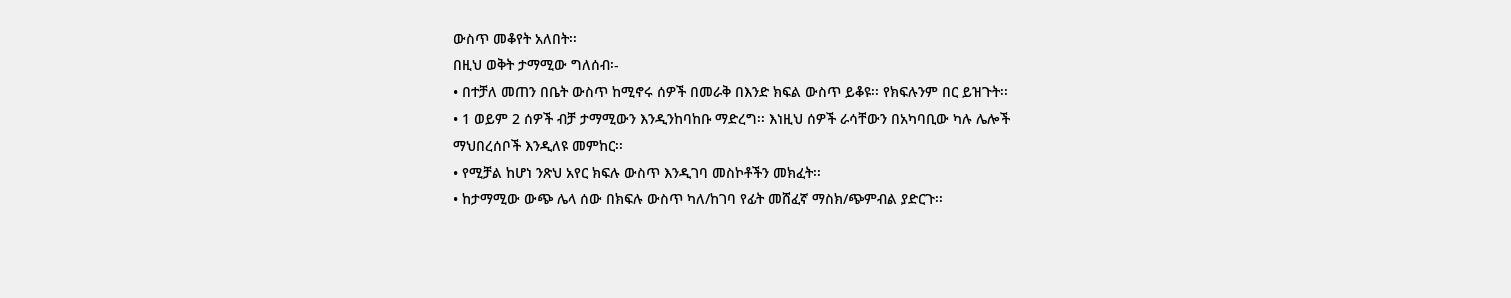ውስጥ መቆየት አለበት፡፡
በዚህ ወቅት ታማሚው ግለሰብ፡-
• በተቻለ መጠን በቤት ውስጥ ከሚኖሩ ሰዎች በመራቅ በእንድ ክፍል ውስጥ ይቆዩ፡፡ የክፍሉንም በር ይዝጉት፡፡
• 1 ወይም 2 ሰዎች ብቻ ታማሚውን እንዲንከባከቡ ማድረግ፡፡ እነዚህ ሰዎች ራሳቸውን በአካባቢው ካሉ ሌሎች
ማህበረሰቦች እንዲለዩ መምከር፡፡
• የሚቻል ከሆነ ንጽህ አየር ክፍሉ ውስጥ እንዲገባ መስኮቶችን መክፈት፡፡
• ከታማሚው ውጭ ሌላ ሰው በክፍሉ ውስጥ ካለ/ከገባ የፊት መሸፈኛ ማስክ/ጭምብል ያድርጉ፡፡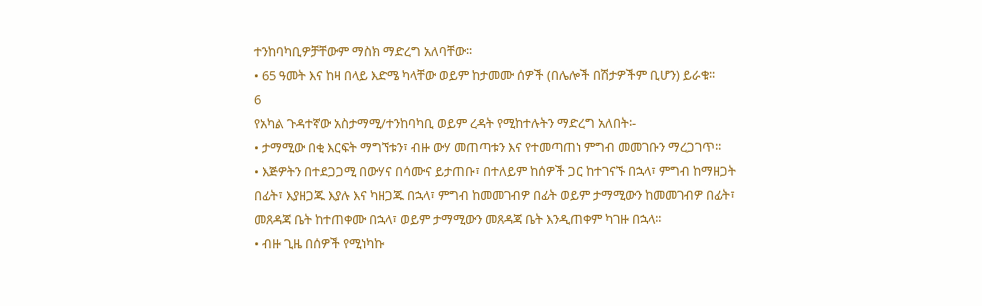ተንከባካቢዎቻቸውም ማስክ ማድረግ አለባቸው፡፡
• 65 ዓመት እና ከዛ በላይ እድሜ ካላቸው ወይም ከታመሙ ሰዎች (በሌሎች በሽታዎችም ቢሆን) ይራቁ፡፡
6
የአካል ጉዳተኛው አስታማሚ/ተንከባካቢ ወይም ረዳት የሚከተሉትን ማድረግ አለበት፡-
• ታማሚው በቂ እርፍት ማግኘቱን፣ ብዙ ውሃ መጠጣቱን እና የተመጣጠነ ምግብ መመገቡን ማረጋገጥ፡፡
• እጅዎትን በተደጋጋሚ በውሃና በሳሙና ይታጠቡ፣ በተለይም ከሰዎች ጋር ከተገናኙ በኋላ፣ ምግብ ከማዘጋት
በፊት፣ እያዘጋጁ እያሉ እና ካዘጋጁ በኋላ፣ ምግብ ከመመገብዎ በፊት ወይም ታማሚውን ከመመገብዎ በፊት፣
መጸዳጃ ቤት ከተጠቀሙ በኋላ፣ ወይም ታማሚውን መጸዳጃ ቤት እንዲጠቀም ካገዙ በኋላ፡፡
• ብዙ ጊዜ በሰዎች የሚነካኩ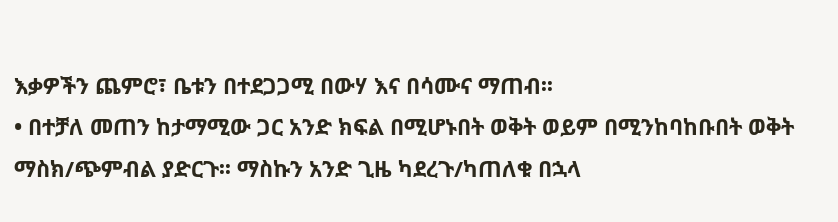እቃዎችን ጨምሮ፣ ቤቱን በተደጋጋሚ በውሃ እና በሳሙና ማጠብ፡፡
• በተቻለ መጠን ከታማሚው ጋር አንድ ክፍል በሚሆኑበት ወቅት ወይም በሚንከባከቡበት ወቅት
ማስክ/ጭምብል ያድርጉ፡፡ ማስኩን አንድ ጊዜ ካደረጉ/ካጠለቁ በኋላ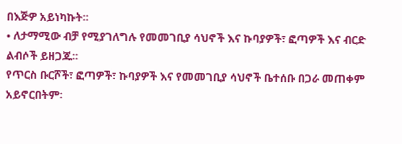በእጅዎ አይነካኩት፡፡
• ለታማሚው ብቻ የሚያገለግሉ የመመገቢያ ሳህኖች እና ኩባያዎች፣ ፎጣዎች እና ብርድ ልብሶች ይዘጋጁ፡፡
የጥርስ ቡርሾች፣ ፎጣዎች፣ ኩባያዎች እና የመመገቢያ ሳህኖች ቤተሰቡ በጋራ መጠቀም አይኖርበትም፡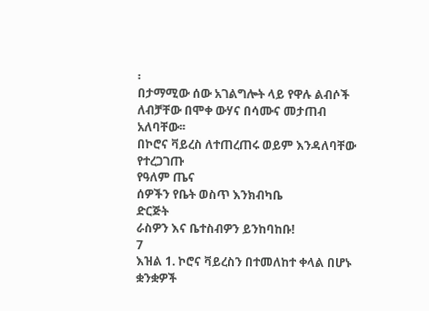፡
በታማሚው ሰው አገልግሎት ላይ የዋሉ ልብሶች ለብቻቸው በሞቀ ውሃና በሳሙና መታጠብ አለባቸው፡፡
በኮሮና ቫይረስ ለተጠረጠሩ ወይም እንዳለባቸው የተረጋገጡ
የዓለም ጤና
ሰዎችን የቤት ወስጥ እንክብካቤ
ድርጅት
ራስዎን እና ቤተስብዎን ይንከባከቡ!
7
እዝል 1. ኮሮና ቫይረስን በተመለከተ ቀላል በሆኑ ቋንቋዎች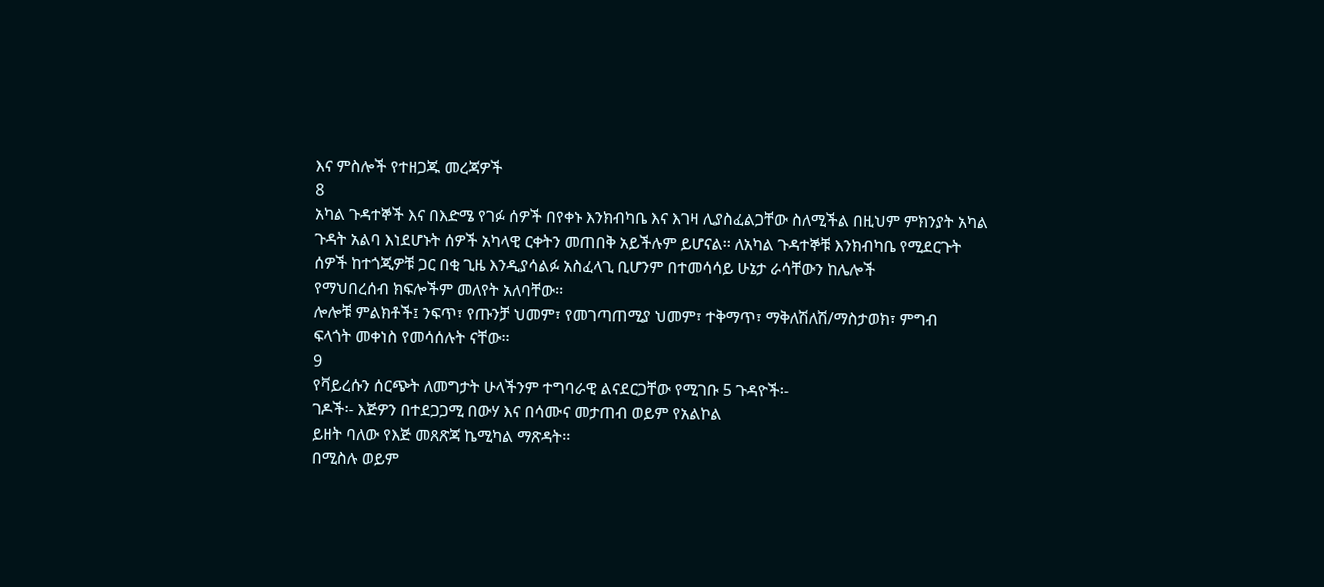እና ምስሎች የተዘጋጁ መረጃዎች
8
አካል ጉዳተኞች እና በእድሜ የገፉ ሰዎች በየቀኑ እንክብካቤ እና እገዛ ሊያስፈልጋቸው ስለሚችል በዚህም ምክንያት አካል
ጉዳት አልባ እነደሆኑት ሰዎች አካላዊ ርቀትን መጠበቅ አይችሉም ይሆናል፡፡ ለአካል ጉዳተኞቹ እንክብካቤ የሚደርጉት
ሰዎች ከተጎጂዎቹ ጋር በቂ ጊዜ እንዲያሳልፉ አስፈላጊ ቢሆንም በተመሳሳይ ሁኔታ ራሳቸውን ከሌሎች
የማህበረሰብ ክፍሎችም መለየት አለባቸው፡፡
ሎሎቹ ምልክቶች፤ ንፍጥ፣ የጡንቻ ህመም፣ የመገጣጠሚያ ህመም፣ ተቅማጥ፣ ማቅለሽለሽ/ማስታወክ፣ ምግብ
ፍላጎት መቀነስ የመሳሰሉት ናቸው፡፡
9
የቫይረሱን ሰርጭት ለመግታት ሁላችንም ተግባራዊ ልናደርጋቸው የሚገቡ 5 ጉዳዮች፡-
ገዶች፡- እጅዎን በተደጋጋሚ በውሃ እና በሳሙና መታጠብ ወይም የአልኮል
ይዘት ባለው የእጅ መጸጽጃ ኬሚካል ማጽዳት፡፡
በሚስሉ ወይም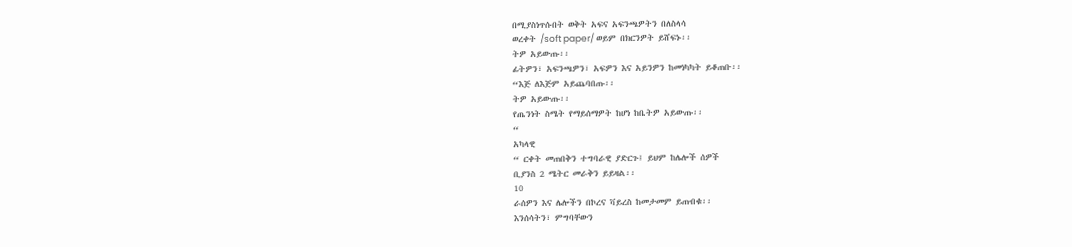በሚያስነጥሱበት ወቅት አፍና አፍንጫዎትን በለስላሳ
ወረቀት /soft paper/ ወይም በክርንዎት ይሸፍኑ፡፡
ትዎ አይውጡ፡፡
ፊትዎን፣ አፍንጫዎን፣ አፍዎን እና አይንዎን ከመነካካት ይቆጠቡ፡፡
“እጅ ለእጅም አይጨባበጡ፡፡
ትዎ አይውጡ፡፡
የጤንነት ስሜት የማይሰማዎት ከሆነ ከቤትዎ አይውጡ፡፡
“
አካላዊ
“ ርቀት መጠበቅን ተግባራዊ ያድርጉ፤ ይህም ከሌሎች ሰዎች
ቢያንስ 2 ሜትር መራቅን ይይዛል፡፡
10
ራሰዎን እና ሌሎችን በኮረና ቫይረስ ከመታመም ይጠብቁ፡፡
እንሰሳትን፣ ምግባቸውን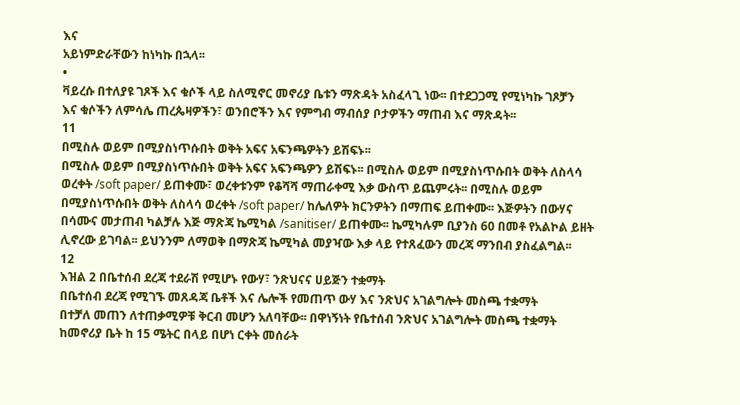እና
አይነምድራቸውን ከነካኩ በኋላ፡፡
•
ቫይረሱ በተለያዩ ገጾች እና ቁሶች ላይ ስለሚኖር መኖሪያ ቤቱን ማጽዳት አስፈላጊ ነው፡፡ በተደጋጋሚ የሚነካኩ ገጾቻን
እና ቁሶችን ለምሳሌ ጠረጴዛዎችን፣ ወንበሮችን እና የምግብ ማብሰያ ቦታዎችን ማጠብ እና ማጽዳት፡፡
11
በሚስሉ ወይም በሚያስነጥሱበት ወቅት አፍና አፍንጫዎትን ይሽፍኑ፡፡
በሚስሉ ወይም በሚያስነጥሱበት ወቅት አፍና አፍንጫዎን ይሽፍኑ፡፡ በሚስሉ ወይም በሚያስነጥሱበት ወቅት ለስላሳ
ወረቀት /soft paper/ ይጠቀሙ፣ ወረቀቱንም የቆሻሻ ማጠራቀሚ እቃ ውስጥ ይጨምሩት፡፡ በሚስሉ ወይም
በሚያስነጥሱበት ወቅት ለስላሳ ወረቀት /soft paper/ ከሌለዎት ክርንዎትን በማጠፍ ይጠቀሙ፡፡ እጅዎትን በውሃና
በሳሙና መታጠብ ካልቻሉ እጅ ማጽጃ ኬሚካል /sanitiser/ ይጠቀሙ፡፡ ኬሚካሉም ቢያንስ 60 በመቶ የአልኮል ይዘት
ሊኖረው ይገባል፡፡ ይህንንም ለማወቅ በማጽጃ ኬሚካል መያዣው እቃ ላይ የተጸፈውን መረጃ ማንበብ ያስፈልግል፡፡
12
እዝል 2 በቤተሰብ ደረጃ ተደራሽ የሚሆኑ የውሃ፣ ንጽህናና ሀይጅን ተቋማት
በቤተሰብ ደረጃ የሚገኙ መጸዳጃ ቤቶች እና ሌሎች የመጠጥ ውሃ እና ንጽህና አገልግሎት መስጫ ተቋማት
በተቻለ መጠን ለተጠቃሚዎቹ ቅርብ መሆን አለባቸው፡፡ በዋነኝነት የቤተሰብ ንጽህና አገልግሎት መስጫ ተቋማት
ከመኖሪያ ቤት ከ 15 ሜትር በላይ በሆነ ርቀት መሰራት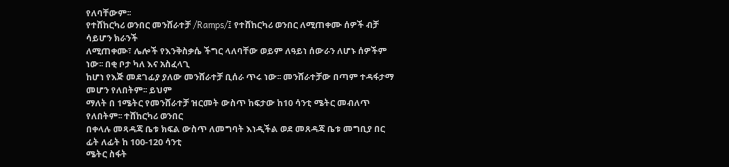የለባቸውም፡፡
የተሸከርካሪ ወንበር መንሸራተቻ /Ramps/፤ የተሸከርካሪ ወንበር ለሚጠቀሙ ሰዎች ብቻ ሳይሆን ክራንች
ለሚጠቀሙ፣ ሌሎች የእንቅስቃሴ ችግር ላለባቸው ወይም ለዓይነ ሰውራን ለሆኑ ሰዎችም ነው፡፡ በቂ ቦታ ካለ እና አስፈላጊ
ከሆነ የእጅ መደገፊያ ያለው መንሸራተቻ ቢሰራ ጥሩ ነው፡፡ መንሸራተቻው በጣም ተዳፋታማ መሆን የለበትም፡፡ ይህም
ማለት በ 1ሜትር የመንሸራተቻ ዝርመት ውስጥ ከፍታው ከ10 ሳንቲ ሜትር መብለጥ የለበትም፡፡ ተሸከርካሪ ወንበር
በቀላሉ መጻዳጃ ቤቱ ክፍል ውስጥ ለመግባት እነዲችል ወደ መጸዳጃ ቤቱ መግቢያ በር ፊት ለፊት ከ 100-120 ሳንቲ
ሜትር ስፋት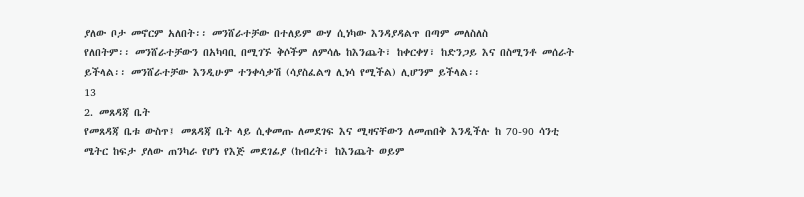ያለው ቦታ መኖርም አለበት፡፡ መንሸራተቻው በተለይም ውሃ ሲነካው እንዳያዳልጥ በጣም መለስለስ
የለበትም፡፡ መንሸራተቻውን በአካባቢ በሚገኙ ቅሶችም ለምሳሌ ከእንጨት፣ ከቀርቀሃ፣ ከድንጋይ እና በስሚንቶ መሰራት
ይችላል፡፡ መንሸራተቻው እንዲሁም ተንቀሳቃሽ (ሳያስፈልግ ሊነሳ የሚችል) ሊሆንም ይችላል፡፡
13
2. መጸዳጃ ቤት
የመጸዳጃ ቤቱ ውስጥ፤ መጸዳጃ ቤት ላይ ሲቀመጡ ለመደገፍ እና ሚዛናቸውን ለመጠበቅ እንዲችሉ ከ 70-90 ሳንቲ
ሜትር ከፍታ ያለው ጠንካራ የሆነ የእጅ መደገፊያ (ከብረት፣ ከእንጨት ወይም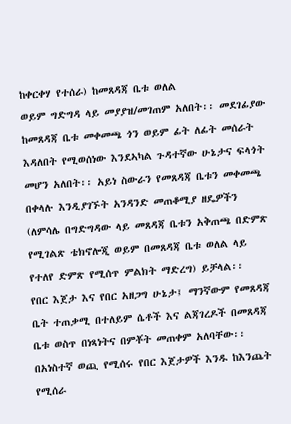ከቀርቀሃ የተሰራ) ከመጸዳጃ ቤቱ ወለል
ወይም ግድግዳ ላይ መያያዝ/መገጠም አለበት፡፡ መደገፊያው ከመጸዳጃ ቤቱ መቀመጫ ጎን ወይም ፊት ለፊት መሰራት
እዳለበት የሚወሰነው እንደኣካል ጉዳተኛው ሁኔታና ፍላጎት መሆን አለበት፡፡ አይነ ስውራን የመጸዳጃ ቤቱን መቀመጫ
በቀላሉ እንዲያገኙት አንዳንድ መጠቆሚያ ዘዴዎችን (ለምሳሌ በግድግዳው ላይ መጸዳጃ ቤቱን አቅጠጫ በድምጽ
የሚገልጽ ቴክኖሎጂ ወይም በመጸዳጃ ቤቱ ወለል ላይ የተለየ ድምጽ የሚሰጥ ምልክት ማድረግ) ይቻላል፡፡
የበር እጀታ እና የበር አዘጋግ ሁኔታ፤ ማንኛውም የመጸዳጃ ቤት ተጠቃሚ በተለይም ሴቶች እና ልጃገረዶች በመጸዳጃ
ቤቱ ወስጥ በነጻነትና በምቾት መጠቀም አለባቸው፡፡ በአነስተኛ ወጪ የሚሰሩ የበር እጀታዎች እንዱ ከእንጨት የሚሰራ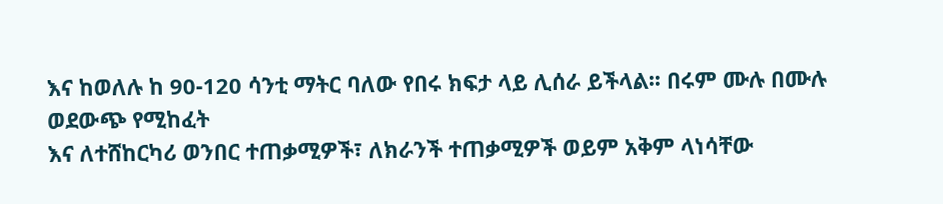እና ከወለሉ ከ 90-120 ሳንቲ ማትር ባለው የበሩ ክፍታ ላይ ሊሰራ ይችላል፡፡ በሩም ሙሉ በሙሉ ወደውጭ የሚከፈት
እና ለተሸከርካሪ ወንበር ተጠቃሚዎች፣ ለክራንች ተጠቃሚዎች ወይም አቅም ላነሳቸው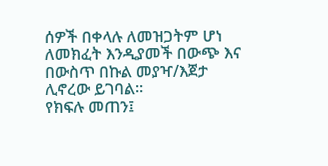ሰዎች በቀላሉ ለመዝጋትም ሆነ
ለመክፈት እንዲያመች በውጭ እና በውስጥ በኩል መያዣ/እጀታ ሊኖረው ይገባል፡፡
የክፍሉ መጠን፤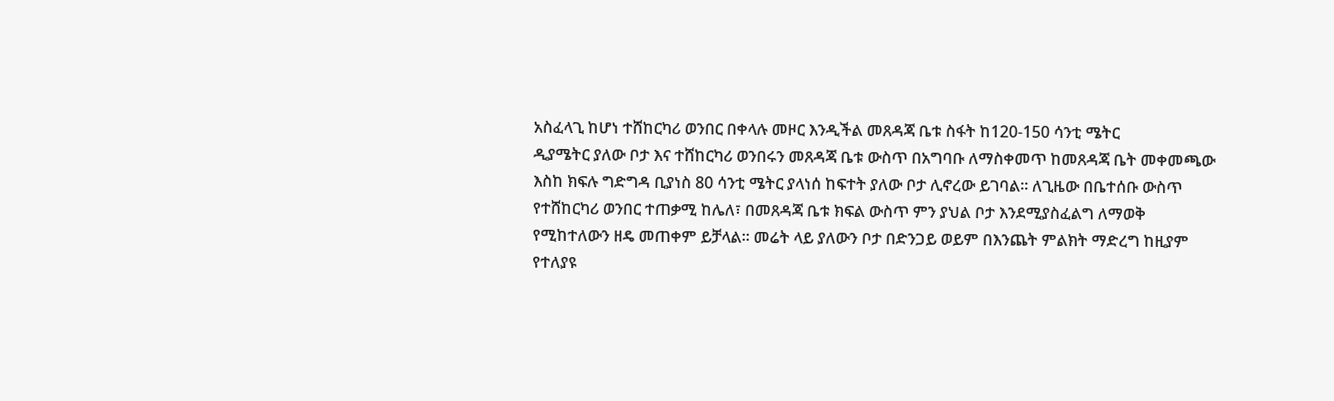አስፈላጊ ከሆነ ተሸከርካሪ ወንበር በቀላሉ መዞር እንዲችል መጸዳጃ ቤቱ ስፋት ከ120-150 ሳንቲ ሜትር
ዲያሜትር ያለው ቦታ እና ተሸከርካሪ ወንበሩን መጸዳጃ ቤቱ ውስጥ በአግባቡ ለማስቀመጥ ከመጸዳጃ ቤት መቀመጫው
እስከ ክፍሉ ግድግዳ ቢያነስ 80 ሳንቲ ሜትር ያላነሰ ከፍተት ያለው ቦታ ሊኖረው ይገባል፡፡ ለጊዜው በቤተሰቡ ውስጥ
የተሸከርካሪ ወንበር ተጠቃሚ ከሌለ፣ በመጸዳጃ ቤቱ ክፍል ውስጥ ምን ያህል ቦታ እንደሚያስፈልግ ለማወቅ
የሚከተለውን ዘዴ መጠቀም ይቻላል፡፡ መሬት ላይ ያለውን ቦታ በድንጋይ ወይም በእንጨት ምልክት ማድረግ ከዚያም
የተለያዩ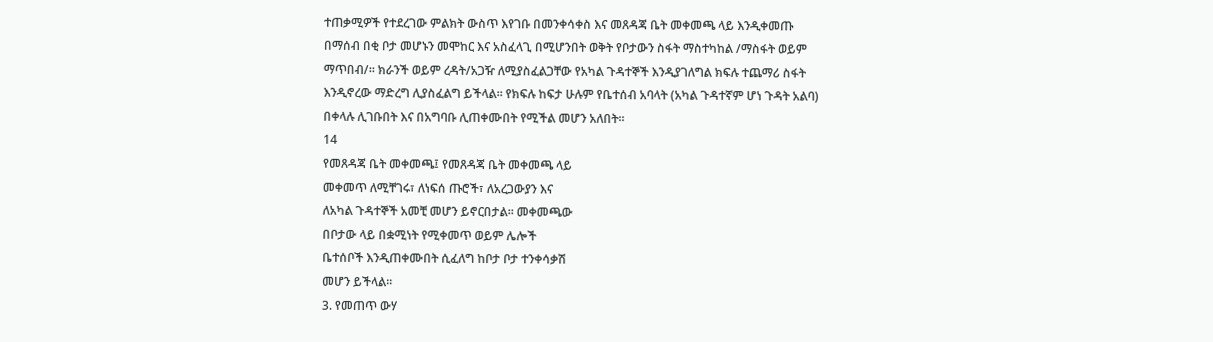ተጠቃሚዎች የተደረገው ምልክት ውስጥ እየገቡ በመንቀሳቀስ እና መጸዳጃ ቤት መቀመጫ ላይ እንዲቀመጡ
በማሰብ በቂ ቦታ መሆኑን መሞከር እና አስፈላጊ በሚሆንበት ወቅት የቦታውን ስፋት ማስተካከል /ማስፋት ወይም
ማጥበብ/፡፡ ክራንች ወይም ረዳት/አጋዥ ለሚያስፈልጋቸው የአካል ጉዳተኞች እንዲያገለግል ክፍሉ ተጨማሪ ስፋት
እንዲኖረው ማድረግ ሊያስፈልግ ይችላል፡፡ የክፍሉ ከፍታ ሁሉም የቤተሰብ አባላት (አካል ጉዳተኛም ሆነ ጉዳት አልባ)
በቀላሉ ሊገቡበት እና በአግባቡ ሊጠቀሙበት የሚችል መሆን አለበት፡፡
14
የመጸዳጃ ቤት መቀመጫ፤ የመጸዳጃ ቤት መቀመጫ ላይ
መቀመጥ ለሚቸገሩ፣ ለነፍሰ ጡሮች፣ ለአረጋውያን እና
ለአካል ጉዳተኞች አመቺ መሆን ይኖርበታል፡፡ መቀመጫው
በቦታው ላይ በቋሚነት የሚቀመጥ ወይም ሌሎች
ቤተሰቦች እንዲጠቀሙበት ሲፈለግ ከቦታ ቦታ ተንቀሳቃሽ
መሆን ይችላል፡፡
3. የመጠጥ ውሃ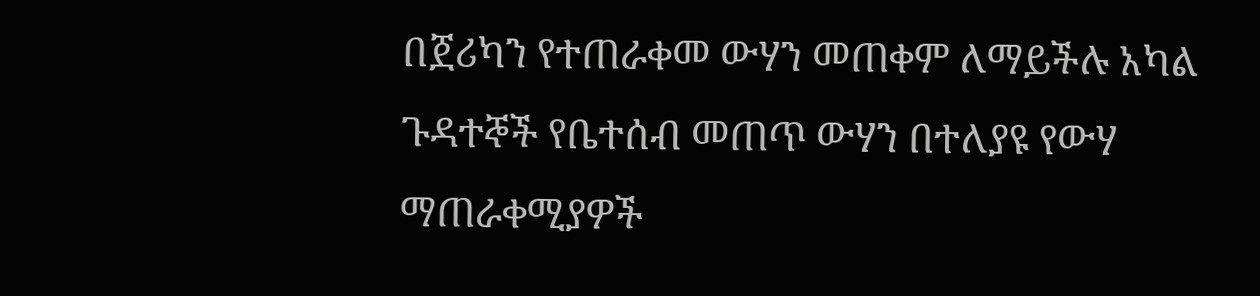በጀሪካን የተጠራቀመ ውሃን መጠቀም ለማይችሉ አካል ጉዳተኞች የቤተሰብ መጠጥ ውሃን በተለያዩ የውሃ
ማጠራቀሚያዎች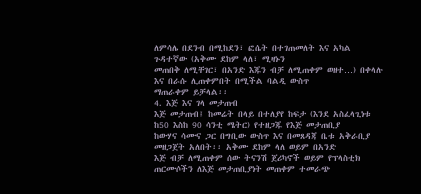ለምሳሌ በደንብ በሚከደን፣ ፎሴት በተገጠመለት እና አካል ጉዳተኛው (አቅሙ ደከም ላለ፣ ሚዛኑን
መጠበቅ ለሚቸገር፣ በአንድ እጁን ብቻ ለሚጠቀም ወዘተ…) በቀላሉ እና በራሱ ሊጠቀምበት በሚችል ባልዲ ውስጥ
ማጠራቀም ይቻላል፡፡
4. እጅ እና ገላ መታጠብ
እጅ መታጠብ፤ ከመሬት በላይ በተለያየ ከፍታ (እንደ አስፈላጊነቱ ከ50 እስከ 90 ሳንቲ ሜትር) የተዘጋጁ የእጅ መታጠቢያ
ከውሃና ሳሙና ጋር በግቢው ውስጥ እና በመጸዳጃ ቤቱ አቅራቢያ መዘጋጀት አለበት፡፡ አቅሙ ደከም ላለ ወይም በአንድ
እጅ ብቻ ለሚጠቀም ሰው ትናንሽ ጀሪካኖች ወይም የፕላስቲክ ጠርሙሶችን ለእጅ መታጠቢያነት መጠቀም ተመራጭ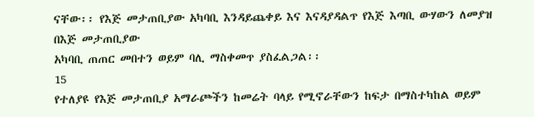ናቸው፡፡ የእጅ መታጠቢያው አካባቢ እንዳይጨቀይ እና እናዳያዳልጥ የእጅ እጣቢ ውሃውን ለመያዝ በእጅ መታጠቢያው
አካባቢ ጠጠር መበተን ወይም ባሊ ማስቀመጥ ያስፈልጋል፡፡
15
የተለያዩ የእጅ መታጠቢያ አማራጮችን ከመሬት ባላይ የሚኖራቸውን ከፍታ በማስተካከል ወይም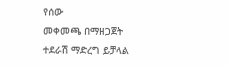የሰው
መቀመጫ በማዘጋጀት ተደራሽ ማድረግ ይቻላል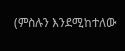(ምስሉን እንደሚከተለው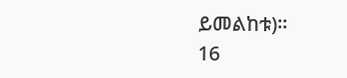ይመልከቱ)፡፡
16